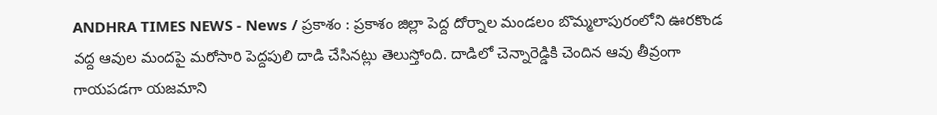ANDHRA TIMES NEWS - News / ప్రకాశం : ప్రకాశం జిల్లా పెద్ద దోర్నాల మండలం బొమ్మలాపురంలోని ఊరకొండ వద్ద ఆవుల మందపై మరోసారి పెద్దపులి దాడి చేసినట్లు తెలుస్తోంది. దాడిలో చెన్నారెడ్డికి చెందిన ఆవు తీవ్రంగా గాయపడగా యజమాని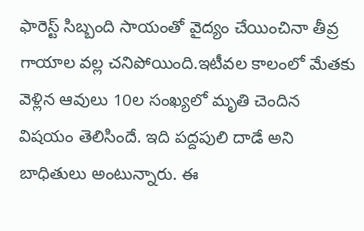ఫారెస్ట్ సిబ్బంది సాయంతో వైద్యం చేయించినా తీవ్ర గాయాల వల్ల చనిపోయింది.ఇటీవల కాలంలో మేతకు వెళ్లిన ఆవులు 10ల సంఖ్యలో మృతి చెందిన విషయం తెలిసిందే. ఇది పద్దపులి దాడే అని బాధితులు అంటున్నారు. ఈ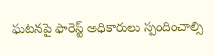ఘటనపై ఫారెస్ట్ అధికారులు స్పందించాల్సి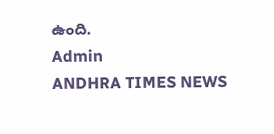ఉంది.
Admin
ANDHRA TIMES NEWS